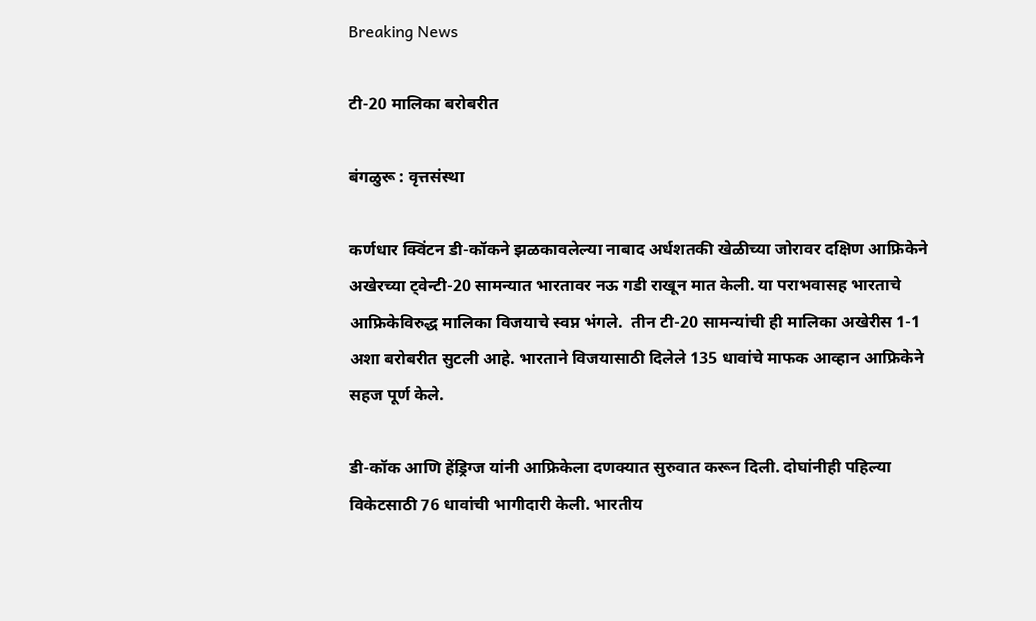Breaking News

टी-20 मालिका बरोबरीत

बंगळुरू : वृत्तसंस्था

कर्णधार क्विंटन डी-कॉकने झळकावलेल्या नाबाद अर्धशतकी खेळीच्या जोरावर दक्षिण आफ्रिकेने अखेरच्या ट्वेन्टी-20 सामन्यात भारतावर नऊ गडी राखून मात केली. या पराभवासह भारताचे आफ्रिकेविरुद्ध मालिका विजयाचे स्वप्न भंगले.  तीन टी-20 सामन्यांची ही मालिका अखेरीस 1-1 अशा बरोबरीत सुटली आहे. भारताने विजयासाठी दिलेले 135 धावांचे माफक आव्हान आफ्रिकेने सहज पूर्ण केले.

डी-कॉक आणि हेंड्रिग्ज यांनी आफ्रिकेला दणक्यात सुरुवात करून दिली. दोघांनीही पहिल्या विकेटसाठी 76 धावांची भागीदारी केली. भारतीय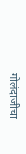गोलंदाजीचा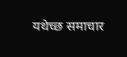यथेच्छ समाचार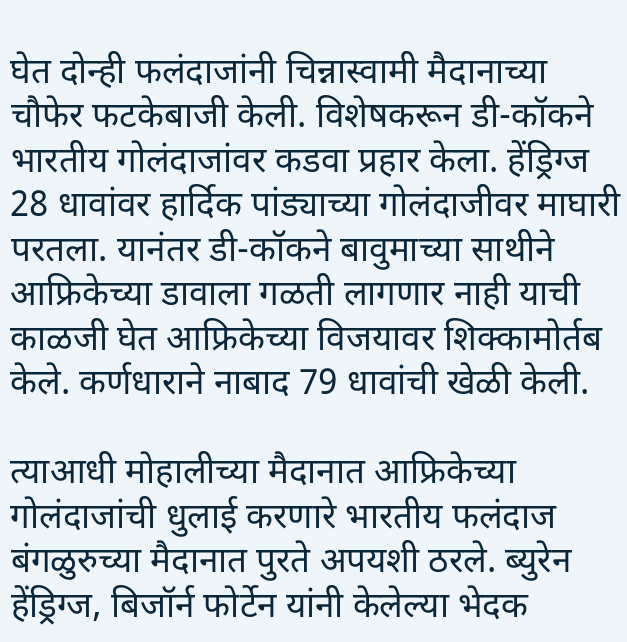घेत दोन्ही फलंदाजांनी चिन्नास्वामी मैदानाच्या चौफेर फटकेबाजी केली. विशेषकरून डी-कॉकने भारतीय गोलंदाजांवर कडवा प्रहार केला. हेंड्रिग्ज 28 धावांवर हार्दिक पांड्याच्या गोलंदाजीवर माघारी परतला. यानंतर डी-कॉकने बावुमाच्या साथीने आफ्रिकेच्या डावाला गळती लागणार नाही याची काळजी घेत आफ्रिकेच्या विजयावर शिक्कामोर्तब केले. कर्णधाराने नाबाद 79 धावांची खेळी केली.

त्याआधी मोहालीच्या मैदानात आफ्रिकेच्या गोलंदाजांची धुलाई करणारे भारतीय फलंदाज बंगळुरुच्या मैदानात पुरते अपयशी ठरले. ब्युरेन हेंड्रिग्ज, बिजॉर्न फोर्टेन यांनी केलेल्या भेदक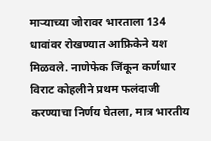मार्‍याच्या जोरावर भारताला 134 धावांवर रोखण्यात आफ्रिकेने यश मिळवले. नाणेफेक जिंकून कर्णधार विराट कोहलीने प्रथम फलंदाजी करण्याचा निर्णय घेतला, मात्र भारतीय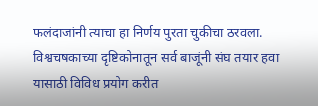फलंदाजांनी त्याचा हा निर्णय पुरता चुकीचा ठरवला. विश्वचषकाच्या दृष्टिकोनातून सर्व बाजूंनी संघ तयार हवा यासाठी विविध प्रयोग करीत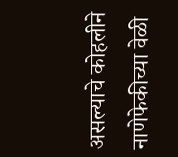असल्याचे कोहलीने नाणेफेकीच्या वेळी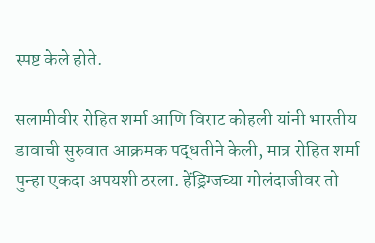स्पष्ट केले होते.

सलामीवीर रोहित शर्मा आणि विराट कोहली यांनी भारतीय डावाची सुरुवात आक्रमक पद्धतीने केली, मात्र रोहित शर्मा पुन्हा एकदा अपयशी ठरला. हेंड्रिग्जच्या गोलंदाजीवर तो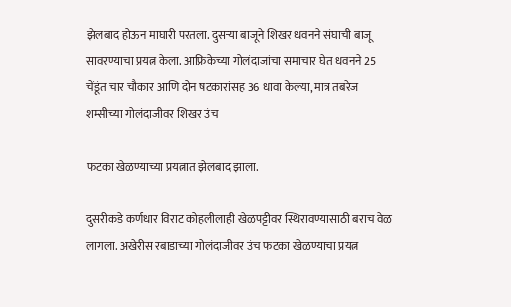झेलबाद होऊन माघारी परतला. दुसर्‍या बाजूने शिखर धवनने संघाची बाजू सावरण्याचा प्रयत्न केला. आफ्रिकेच्या गोलंदाजांचा समाचार घेत धवनने 25 चेंडूंत चार चौकार आणि दोन षटकारांसह 36 धावा केल्या, मात्र तबरेज शम्सीच्या गोलंदाजीवर शिखर उंच

फटका खेळण्याच्या प्रयत्नात झेलबाद झाला.

दुसरीकडे कर्णधार विराट कोहलीलाही खेळपट्टीवर स्थिरावण्यासाठी बराच वेळ लागला. अखेरीस रबाडाच्या गोलंदाजीवर उंच फटका खेळण्याचा प्रयत्न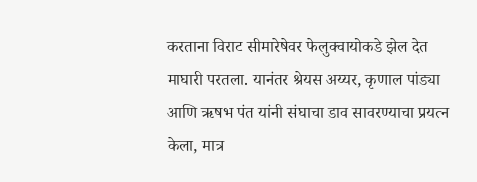करताना विराट सीमारेषेवर फेलुक्वायोकडे झेल देत माघारी परतला. यानंतर श्रेयस अय्यर, कृणाल पांड्या आणि ऋषभ पंत यांनी संघाचा डाव सावरण्याचा प्रयत्न केला, मात्र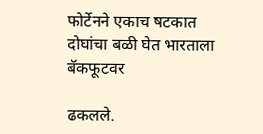फोर्टेनने एकाच षटकात दोघांचा बळी घेत भारताला बॅकफूटवर

ढकलले.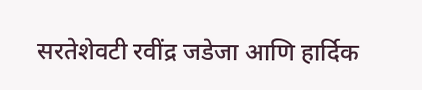सरतेशेवटी रवींद्र जडेजा आणि हार्दिक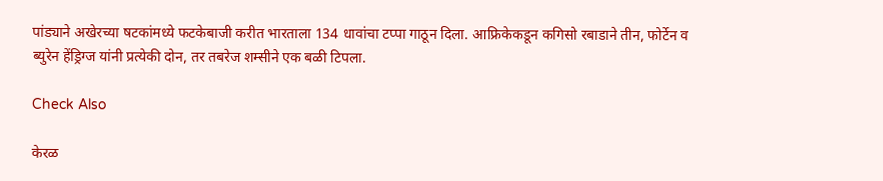पांड्याने अखेरच्या षटकांमध्ये फटकेबाजी करीत भारताला 134 धावांचा टप्पा गाठून दिला. आफ्रिकेकडून कगिसो रबाडाने तीन, फोर्टेन व ब्युरेन हेंड्रिग्ज यांनी प्रत्येकी दोन, तर तबरेज शम्सीने एक बळी टिपला.

Check Also

केरळ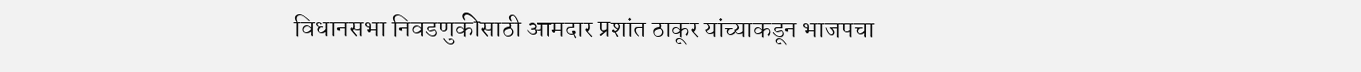विधानसभा निवडणुकीसाठी आमदार प्रशांत ठाकूर यांच्याकडून भाजपचा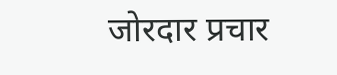जोरदार प्रचार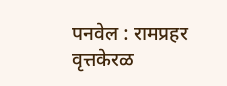पनवेल : रामप्रहर वृत्तकेरळ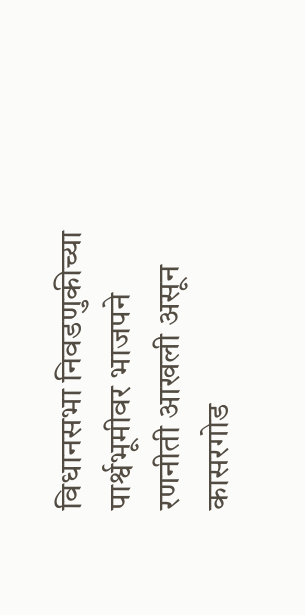विधानसभा निवडणुकीच्या पार्श्वभूमीवर भाजपने रणनीती आखली असून कासरगोड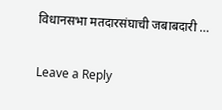विधानसभा मतदारसंघाची जबाबदारी …

Leave a Reply